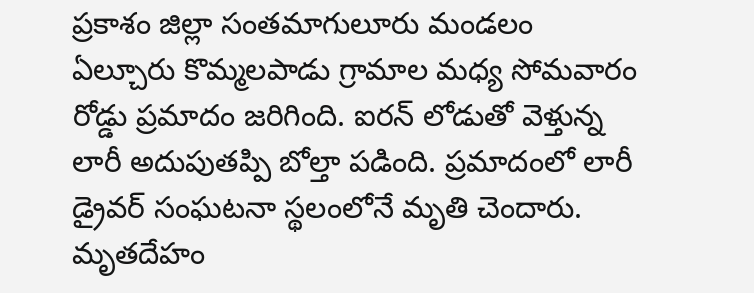ప్రకాశం జిల్లా సంతమాగులూరు మండలం ఏల్చూరు కొమ్మలపాడు గ్రామాల మధ్య సోమవారం రోడ్డు ప్రమాదం జరిగింది. ఐరన్ లోడుతో వెళ్తున్న లారీ అదుపుతప్పి బోల్తా పడింది. ప్రమాదంలో లారీ డ్రైవర్ సంఘటనా స్థలంలోనే మృతి చెందారు. మృతదేహం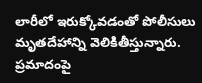లారీలో ఇరుక్కోవడంతో పోలీసులు మృతదేహాన్ని వెలికితీస్తున్నారు. ప్రమాదంపై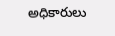అధికారులు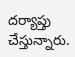దర్యాప్తు చేస్తున్నారు.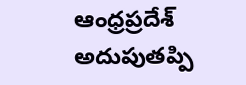ఆంధ్రప్రదేశ్
అదుపుతప్పి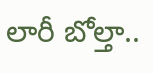లారీ బోల్తా..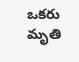ఒకరు మృతి